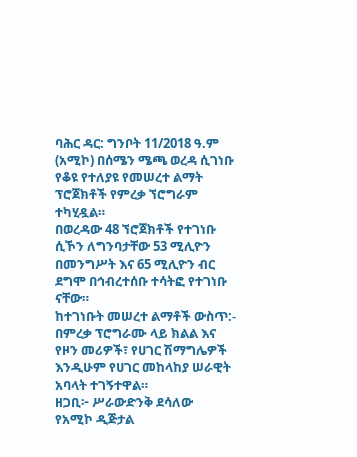ባሕር ዳር: ግንቦት 11/2018 ዓ.ም (አሚኮ) በሰሜን ሜጫ ወረዳ ሲገነቡ የቆዩ የተለያዩ የመሠረተ ልማት ፕሮጀክቶች የምረቃ ኘሮግራም ተካሂዷል።
በወረዳው 48 ኘሮጀክቶች የተገነቡ ሲኾን ለግንባታቸው 53 ሚሊዮን በመንግሥት እና 65 ሚሊዮን ብር ደግሞ በኅብረተሰቡ ተሳትፎ የተገነቡ ናቸው።
ከተገነቡት መሠረተ ልማቶች ውስጥ:-
በምረቃ ፕሮግራሙ ላይ ክልል እና የዞን መሪዎች፣ የሀገር ሽማግሌዎች እንዲሁም የሀገር መከላከያ ሠራዊት አባላት ተገኝተዋል።
ዘጋቢ፦ ሥራውድንቅ ደሳለው
የአሚኮ ዲጅታል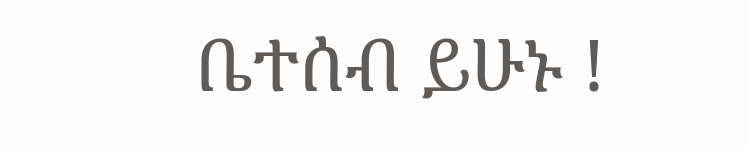ቤተሰብ ይሁኑ !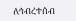ለኅብረተሰብ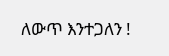ለውጥ እንተጋለን !